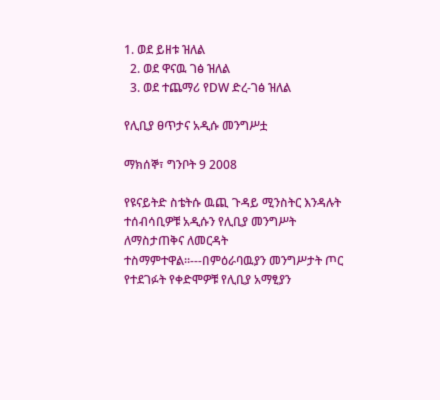1. ወደ ይዘቱ ዝለል
  2. ወደ ዋናዉ ገፅ ዝለል
  3. ወደ ተጨማሪ የDW ድረ-ገፅ ዝለል

የሊቢያ ፀጥታና አዲሱ መንግሥቷ

ማክሰኞ፣ ግንቦት 9 2008

የዩናይትድ ስቴትሱ ዉጪ ጉዳይ ሚንስትር እንዳሉት ተሰብሳቢዎቹ አዲሱን የሊቢያ መንግሥት ለማስታጠቅና ለመርዳት ተስማምተዋል።---በምዕራባዉያን መንግሥታት ጦር የተደገፉት የቀድሞዎቹ የሊቢያ አማፂያን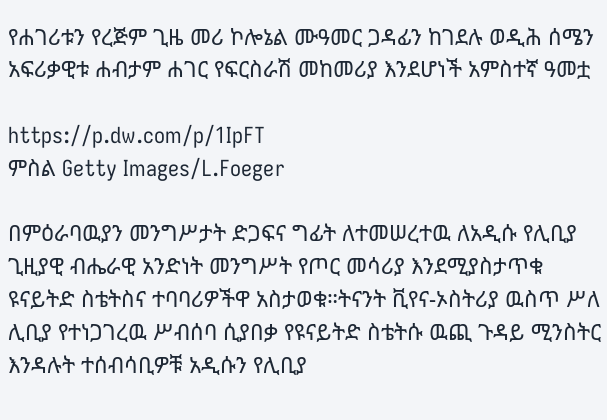የሐገሪቱን የረጅም ጊዜ መሪ ኮሎኔል ሙዓመር ጋዳፊን ከገደሉ ወዲሕ ሰሜን አፍሪቃዊቱ ሐብታም ሐገር የፍርስራሽ መከመሪያ እንደሆነች አምስተኛ ዓመቷ

https://p.dw.com/p/1IpFT
ምስል Getty Images/L.Foeger

በምዕራባዉያን መንግሥታት ድጋፍና ግፊት ለተመሠረተዉ ለአዲሱ የሊቢያ ጊዚያዊ ብሔራዊ አንድነት መንግሥት የጦር መሳሪያ እንደሚያስታጥቁ ዩናይትድ ስቴትስና ተባባሪዎችዋ አስታወቁ።ትናንት ቪየና-ኦስትሪያ ዉስጥ ሥለ ሊቢያ የተነጋገረዉ ሥብሰባ ሲያበቃ የዩናይትድ ስቴትሱ ዉጪ ጉዳይ ሚንስትር እንዳሉት ተሰብሳቢዎቹ አዲሱን የሊቢያ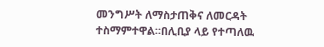መንግሥት ለማስታጠቅና ለመርዳት ተስማምተዋል።በሊቢያ ላይ የተጣለዉ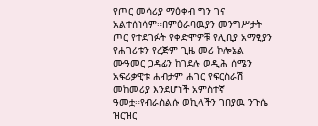የጦር መሳሪያ ማዕቀብ ግን ገና አልተሰነሳም።በምዕራባዉያን መንግሥታት ጦር የተደገፉት የቀድሞዎቹ የሊቢያ አማፂያን የሐገሪቱን የረጅም ጊዜ መሪ ኮሎኔል ሙዓመር ጋዳፊን ከገደሉ ወዲሕ ሰሜን አፍሪቃዊቱ ሐብታም ሐገር የፍርስራሽ መከመሪያ እንደሆነች አምስተኛ ዓመቷ።የብራስልሱ ወኪላችን ገበያዉ ንጉሴ ዝርዝር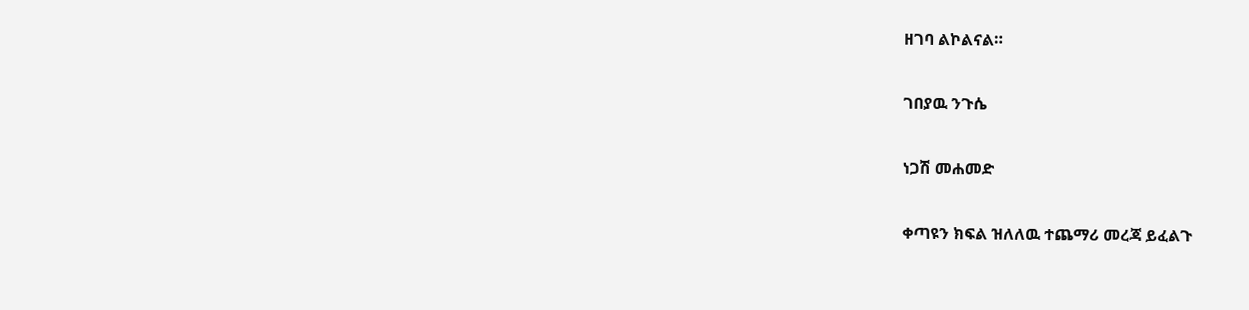ዘገባ ልኮልናል።

ገበያዉ ንጉሴ

ነጋሽ መሐመድ

ቀጣዩን ክፍል ዝለለዉ ተጨማሪ መረጃ ይፈልጉ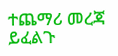ተጨማሪ መረጃ ይፈልጉ